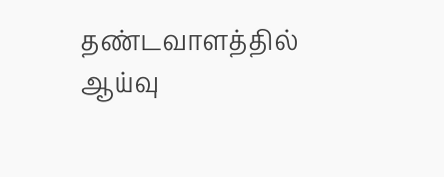தண்டவாளத்தில் ஆய்வு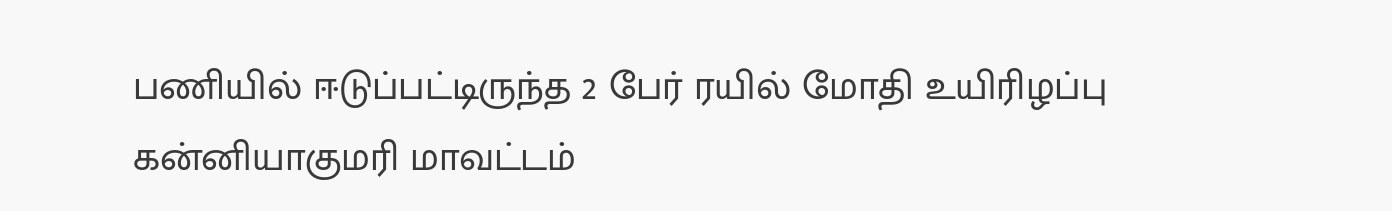பணியில் ஈடுப்பட்டிருந்த 2 பேர் ரயில் மோதி உயிரிழப்பு
கன்னியாகுமரி மாவட்டம்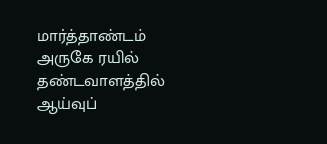மார்த்தாண்டம் அருகே ரயில் தண்டவாளத்தில் ஆய்வுப்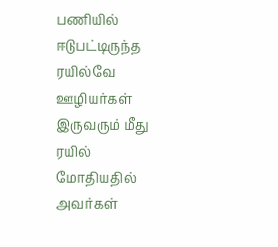பணியில் ஈடுபட்டிருந்த ரயில்வே ஊழியர்கள் இருவரும் மீது ரயில் மோதியதில் அவர்கள்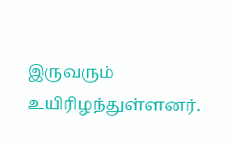இருவரும் உயிரிழந்துள்ளனர்.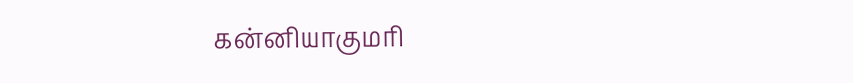கன்னியாகுமரி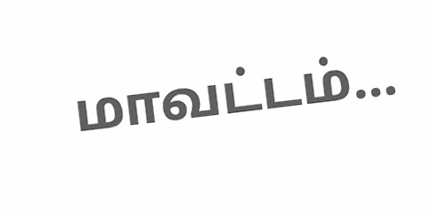மாவட்டம்...